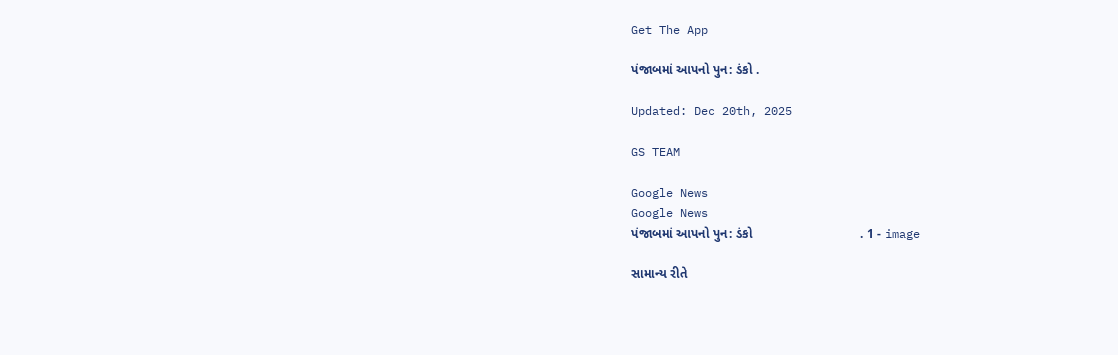Get The App

પંજાબમાં આપનો પુન: ડંકો .

Updated: Dec 20th, 2025

GS TEAM

Google News
Google News
પંજાબમાં આપનો પુન: ડંકો                              . 1 - image

સામાન્ય રીતે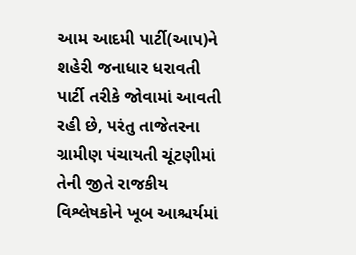આમ આદમી પાર્ટી(આપ)ને શહેરી જનાધાર ધરાવતી પાર્ટી તરીકે જોવામાં આવતી રહી છે, પરંતુ તાજેતરના ગ્રામીણ પંચાયતી ચૂંટણીમાં તેની જીતે રાજકીય વિશ્લેષકોને ખૂબ આશ્ચર્યમાં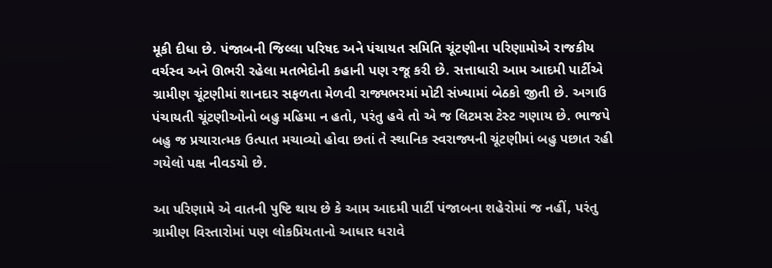મૂકી દીધા છે. પંજાબની જિલ્લા પરિષદ અને પંચાયત સમિતિ ચૂંટણીના પરિણામોએ રાજકીય વર્ચસ્વ અને ઊભરી રહેલા મતભેદોની કહાની પણ રજૂ કરી છે. સત્તાધારી આમ આદમી પાર્ટીએ ગ્રામીણ ચૂંટણીમાં શાનદાર સફળતા મેળવી રાજ્યભરમાં મોટી સંખ્યામાં બેઠકો જીતી છે. અગાઉ પંચાયતી ચૂંટણીઓનો બહુ મહિમા ન હતો, પરંતુ હવે તો એ જ લિટમસ ટેસ્ટ ગણાય છે. ભાજપે બહુ જ પ્રચારાત્મક ઉત્પાત મચાવ્યો હોવા છતાં તે સ્થાનિક સ્વરાજ્યની ચૂંટણીમાં બહુ પછાત રહી ગયેલો પક્ષ નીવડયો છે.

આ પરિણામે એ વાતની પુષ્ટિ થાય છે કે આમ આદમી પાર્ટી પંજાબના શહેરોમાં જ નહીં, પરંતુ ગ્રામીણ વિસ્તારોમાં પણ લોકપ્રિયતાનો આધાર ધરાવે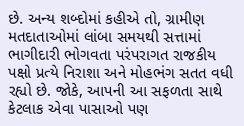છે. અન્ય શબ્દોમાં કહીએ તો, ગ્રામીણ મતદાતાઓમાં લાંબા સમયથી સત્તામાં ભાગીદારી ભોગવતા પરંપરાગત રાજકીય પક્ષો પ્રત્યે નિરાશા અને મોહભંગ સતત વધી રહ્યો છે. જોકે, આપની આ સફળતા સાથે કેટલાક એવા પાસાઓ પણ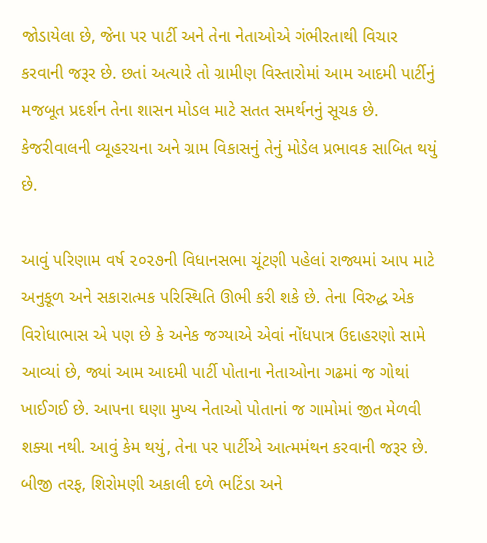જોડાયેલા છે, જેના પર પાર્ટી અને તેના નેતાઓએ ગંભીરતાથી વિચાર કરવાની જરૂર છે. છતાં અત્યારે તો ગ્રામીણ વિસ્તારોમાં આમ આદમી પાર્ટીનું મજબૂત પ્રદર્શન તેના શાસન મોડલ માટે સતત સમર્થનનું સૂચક છે. કેજરીવાલની વ્યૂહરચના અને ગ્રામ વિકાસનું તેનું મોડેલ પ્રભાવક સાબિત થયું છે.

આવું પરિણામ વર્ષ ૨૦૨૭ની વિધાનસભા ચૂંટણી પહેલાં રાજ્યમાં આપ માટે અનુકૂળ અને સકારાત્મક પરિસ્થિતિ ઊભી કરી શકે છે. તેના વિરુદ્ધ એક વિરોધાભાસ એ પણ છે કે અનેક જગ્યાએ એવાં નોંધપાત્ર ઉદાહરણો સામે આવ્યાં છે, જ્યાં આમ આદમી પાર્ટી પોતાના નેતાઓના ગઢમાં જ ગોથાં ખાઈગઈ છે. આપના ઘણા મુખ્ય નેતાઓ પોતાનાં જ ગામોમાં જીત મેળવી શક્યા નથી. આવું કેમ થયું, તેના પર પાર્ટીએ આત્મમંથન કરવાની જરૂર છે. બીજી તરફ, શિરોમણી અકાલી દળે ભટિંડા અને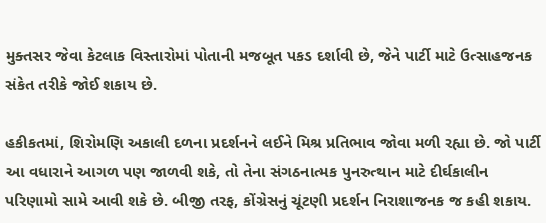મુક્તસર જેવા કેટલાક વિસ્તારોમાં પોતાની મજબૂત પકડ દર્શાવી છે, જેને પાર્ટી માટે ઉત્સાહજનક સંકેત તરીકે જોઈ શકાય છે.

હકીકતમાં, શિરોમણિ અકાલી દળના પ્રદર્શનને લઈને મિશ્ર પ્રતિભાવ જોવા મળી રહ્યા છે. જો પાર્ટી આ વધારાને આગળ પણ જાળવી શકે, તો તેના સંગઠનાત્મક પુનરુત્થાન માટે દીર્ઘકાલીન પરિણામો સામે આવી શકે છે. બીજી તરફ, કોંગ્રેસનું ચૂંટણી પ્રદર્શન નિરાશાજનક જ કહી શકાય.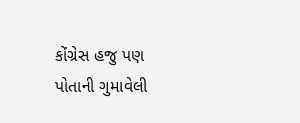કોંગ્રેસ હજુ પણ પોતાની ગુમાવેલી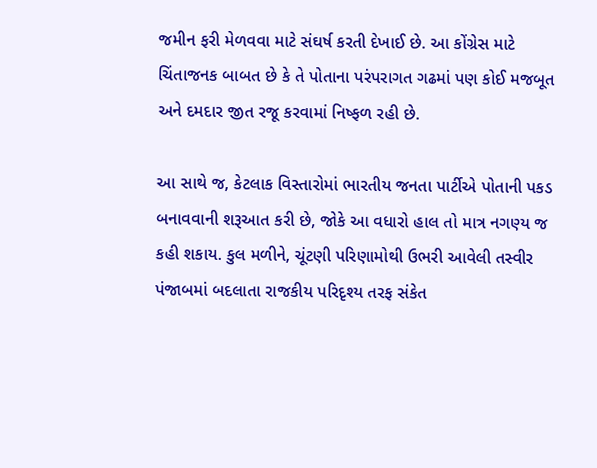જમીન ફરી મેળવવા માટે સંઘર્ષ કરતી દેખાઈ છે. આ કોંગ્રેસ માટે ચિંતાજનક બાબત છે કે તે પોતાના પરંપરાગત ગઢમાં પણ કોઈ મજબૂત અને દમદાર જીત રજૂ કરવામાં નિષ્ફળ રહી છે.

આ સાથે જ, કેટલાક વિસ્તારોમાં ભારતીય જનતા પાર્ટીએ પોતાની પકડ બનાવવાની શરૂઆત કરી છે, જોકે આ વધારો હાલ તો માત્ર નગણ્ય જ કહી શકાય. કુલ મળીને, ચૂંટણી પરિણામોથી ઉભરી આવેલી તસ્વીર પંજાબમાં બદલાતા રાજકીય પરિદૃશ્ય તરફ સંકેત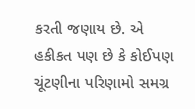કરતી જણાય છે. એ હકીકત પણ છે કે કોઈપણ ચૂંટણીના પરિણામો સમગ્ર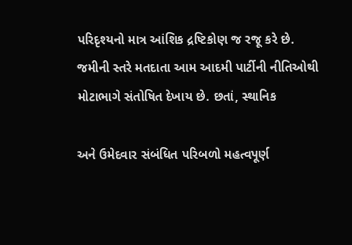પરિદૃશ્યનો માત્ર આંશિક દ્રષ્ટિકોણ જ રજૂ કરે છે. જમીની સ્તરે મતદાતા આમ આદમી પાર્ટીની નીતિઓથી મોટાભાગે સંતોષિત દેખાય છે. છતાં, સ્થાનિક

અને ઉમેદવાર સંબંધિત પરિબળો મહત્વપૂર્ણ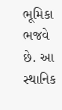ભૂમિકા ભજવે છે. આ સ્થાનિક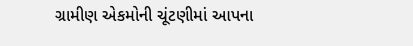ગ્રામીણ એકમોની ચૂંટણીમાં આપના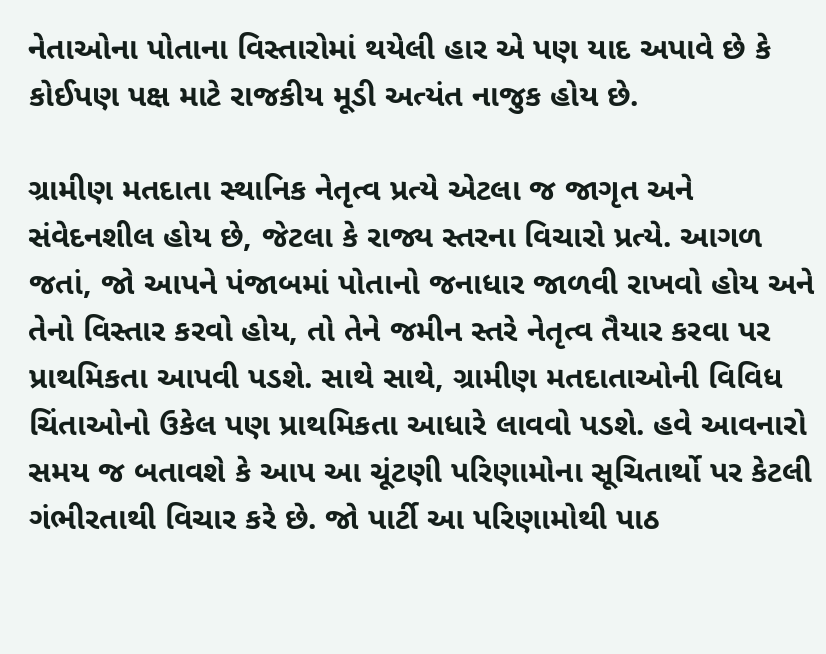નેતાઓના પોતાના વિસ્તારોમાં થયેલી હાર એ પણ યાદ અપાવે છે કે કોઈપણ પક્ષ માટે રાજકીય મૂડી અત્યંત નાજુક હોય છે.

ગ્રામીણ મતદાતા સ્થાનિક નેતૃત્વ પ્રત્યે એટલા જ જાગૃત અને સંવેદનશીલ હોય છે, જેટલા કે રાજ્ય સ્તરના વિચારો પ્રત્યે. આગળ જતાં, જો આપને પંજાબમાં પોતાનો જનાધાર જાળવી રાખવો હોય અને તેનો વિસ્તાર કરવો હોય, તો તેને જમીન સ્તરે નેતૃત્વ તૈયાર કરવા પર પ્રાથમિકતા આપવી પડશે. સાથે સાથે, ગ્રામીણ મતદાતાઓની વિવિધ ચિંતાઓનો ઉકેલ પણ પ્રાથમિકતા આધારે લાવવો પડશે. હવે આવનારો સમય જ બતાવશે કે આપ આ ચૂંટણી પરિણામોના સૂચિતાર્થો પર કેટલી ગંભીરતાથી વિચાર કરે છે. જો પાર્ટી આ પરિણામોથી પાઠ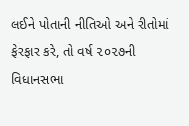લઈને પોતાની નીતિઓ અને રીતોમાં ફેરફાર કરે, તો વર્ષ ૨૦૨૭ની વિધાનસભા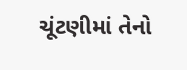ચૂંટણીમાં તેનો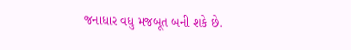જનાધાર વધુ મજબૂત બની શકે છે.